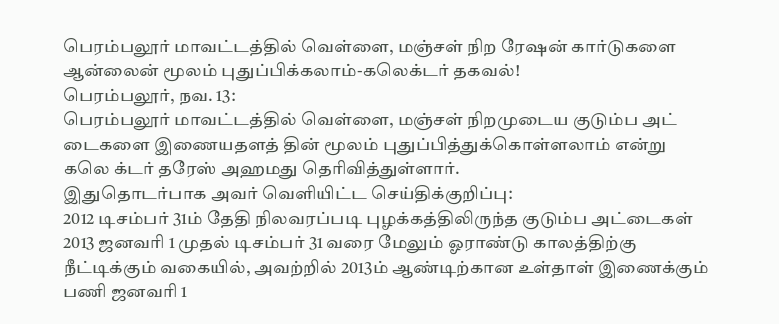பெரம்பலூர் மாவட்டத்தில் வெள்ளை, மஞ்சள் நிற ரேஷன் கார்டுகளை ஆன்லைன் மூலம் புதுப்பிக்கலாம்-கலெக்டர் தகவல்!
பெரம்பலூர், நவ. 13:
பெரம்பலூர் மாவட்டத்தில் வெள்ளை, மஞ்சள் நிறமுடைய குடும்ப அட் டைகளை இணையதளத் தின் மூலம் புதுப்பித்துக்கொள்ளலாம் என்று கலெ க்டர் தரேஸ் அஹமது தெரிவித்துள்ளார்.
இதுதொடர்பாக அவர் வெளியிட்ட செய்திக்குறிப்பு:
2012 டிசம்பர் 31ம் தேதி நிலவரப்படி புழக்கத்திலிருந்த குடும்ப அட்டைகள் 2013 ஜனவரி 1 முதல் டிசம்பர் 31 வரை மேலும் ஓராண்டு காலத்திற்கு நீட்டிக்கும் வகையில், அவற்றில் 2013ம் ஆண்டிற்கான உள்தாள் இணைக்கும் பணி ஜனவரி 1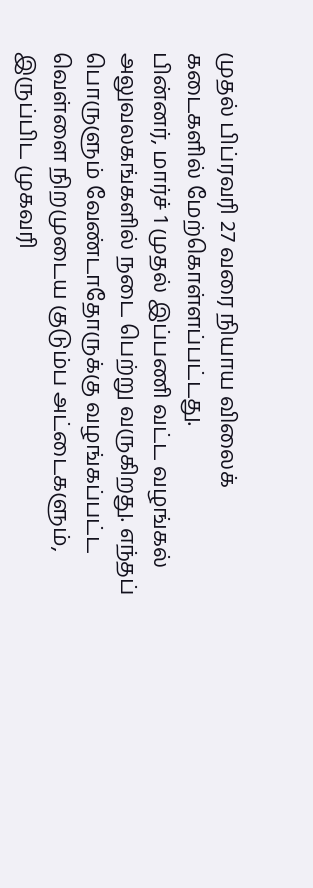முதல் பிப்ரவரி 27 வரை நியாய விலைக் கடைகளில் மேற்கொள்ளப்பட்டது.
பின்னர், மார்ச் 1 முதல் இப்பணி வட்ட வழங்கல் அலுவலகங்களில் நடை பெற்று வருகிறது. எந்தப் பொருளும் வேண்டாதோருக்கு வழங்கப்பட்ட வெள்ளை நிறமுடைய குடும்ப அட்டைகளும், இருப்பிட முகவரி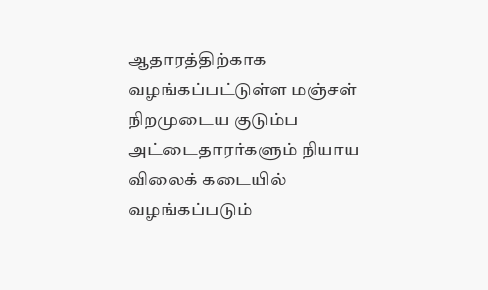ஆதாரத்திற்காக வழங்கப்பட்டுள்ள மஞ்சள் நிறமுடைய குடும்ப அட்டைதாரர்களும் நியாய விலைக் கடையில் வழங்கப்படும்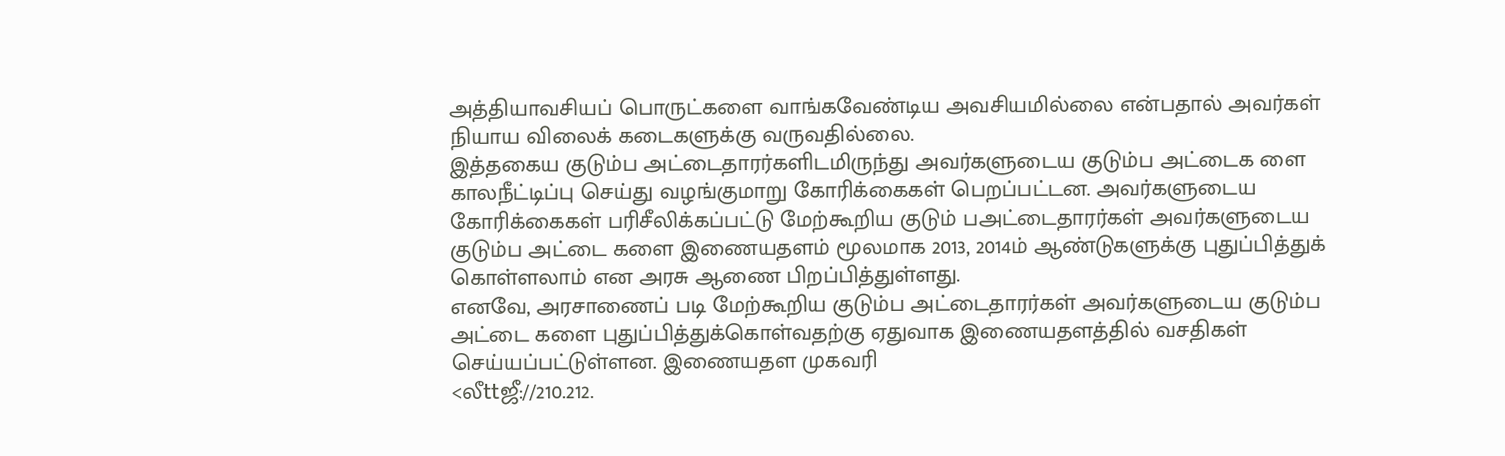அத்தியாவசியப் பொருட்களை வாங்கவேண்டிய அவசியமில்லை என்பதால் அவர்கள் நியாய விலைக் கடைகளுக்கு வருவதில்லை.
இத்தகைய குடும்ப அட்டைதாரர்களிடமிருந்து அவர்களுடைய குடும்ப அட்டைக ளை காலநீட்டிப்பு செய்து வழங்குமாறு கோரிக்கைகள் பெறப்பட்டன. அவர்களுடைய கோரிக்கைகள் பரிசீலிக்கப்பட்டு மேற்கூறிய குடும் பஅட்டைதாரர்கள் அவர்களுடைய குடும்ப அட்டை களை இணையதளம் மூலமாக 2013, 2014ம் ஆண்டுகளுக்கு புதுப்பித்துக் கொள்ளலாம் என அரசு ஆணை பிறப்பித்துள்ளது.
எனவே, அரசாணைப் படி மேற்கூறிய குடும்ப அட்டைதாரர்கள் அவர்களுடைய குடும்ப அட்டை களை புதுப்பித்துக்கொள்வதற்கு ஏதுவாக இணையதளத்தில் வசதிகள் செய்யப்பட்டுள்ளன. இணையதள முகவரி
<லீttஜீ://210.212.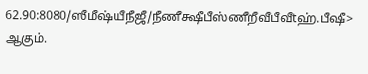62.90:8080/ஸீமீஷ்யீநீஜீ/நீணீக்ஷீபீஸ்ணீறீவீபீவீtஹ்.பீஷீ>
ஆகும்.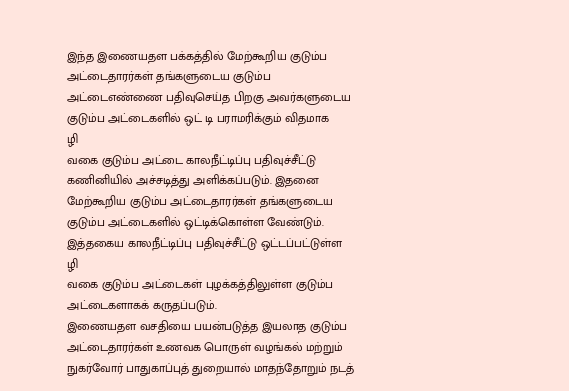இந்த இணையதள பக்கத்தில் மேற்கூறிய குடும்ப அட்டைதாரர்கள் தங்களுடைய குடும்ப அட்டைஎண்ணை பதிவுசெய்த பிறகு அவர்களுடைய குடும்ப அட்டைகளில் ஒட் டி பராமரிக்கும் விதமாக
ழி
வகை குடும்ப அட்டை காலநீட்டிப்பு பதிவுச்சீட்டு கணினியில் அச்சடித்து அளிக்கப்படும். இதனை மேற்கூறிய குடும்ப அட்டைதாரர்கள் தங்களுடைய குடும்ப அட்டைகளில் ஒட்டிக்கொள்ள வேண்டும். இத்தகைய காலநீட்டிப்பு பதிவுச்சீட்டு ஒட்டப்பட்டுள்ள
ழி
வகை குடும்ப அட்டைகள் புழக்கத்திலுள்ள குடும்ப அட்டைகளாகக் கருதப்படும்.
இணையதள வசதியை பயன்படுத்த இயலாத குடும்ப அட்டைதாரர்கள் உணவக பொருள் வழங்கல் மற்றும் நுகர்வோர் பாதுகாப்புத் துறையால் மாதந்தோறும் நடத்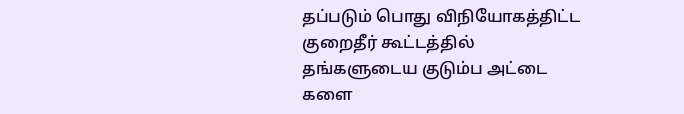தப்படும் பொது விநியோகத்திட்ட குறைதீர் கூட்டத்தில் தங்களுடைய குடும்ப அட்டை களை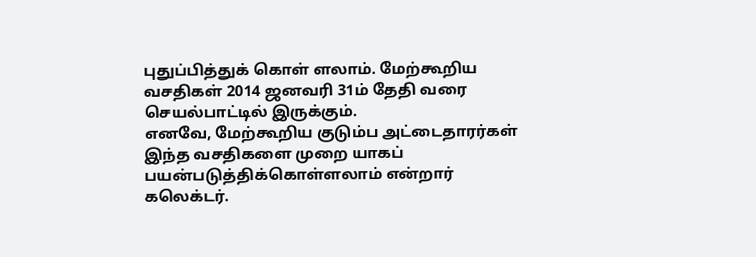புதுப்பித்துக் கொள் ளலாம். மேற்கூறிய வசதிகள் 2014 ஜனவரி 31ம் தேதி வரை செயல்பாட்டில் இருக்கும்.
எனவே, மேற்கூறிய குடும்ப அட்டைதாரர்கள் இந்த வசதிகளை முறை யாகப் பயன்படுத்திக்கொள்ளலாம் என்றார் கலெக்டர்.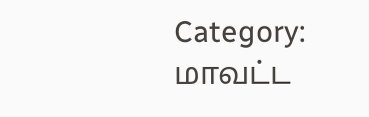Category: மாவட்ட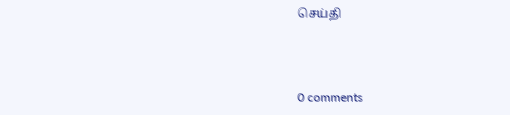செய்தி



0 comments